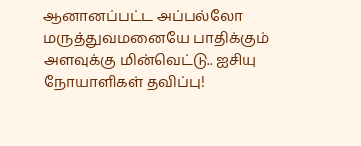ஆனானப்பட்ட அப்பல்லோ மருத்துவமனையே பாதிக்கும் அளவுக்கு மின்வெட்டு.. ஐசியு நோயாளிகள் தவிப்பு!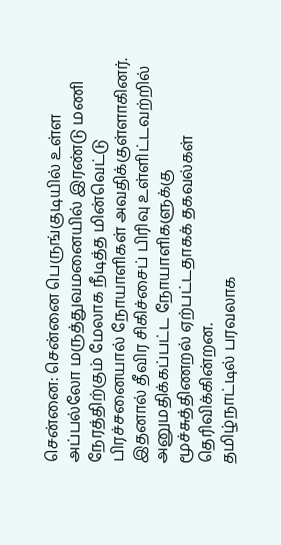சென்னை: சென்னை பெருங்குடியில் உள்ள அப்பல்லோ மருத்துவமனையில் இரண்டு மணி நேரத்திற்கும் மேலாக நீடித்த மின்வெட்டு பிரச்சனையால் நோயாளிகள் அவதிக்குள்ளாகினர். இதனால் தீவிர சிகிச்சைப் பிரிவு உள்ளிட்டவற்றில் அனுமதிக்கப்பட்ட நோயாளிகளுக்கு மூச்சுத்திணறல் ஏற்பட்டதாகக் தகவல்கள் தெரிவிக்கின்றன.
தமிழ்நாட்டில் பரவலாக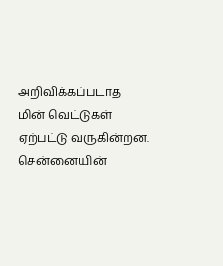அறிவிக்கப்படாத மின் வெட்டுகள் ஏற்பட்டு வருகின்றன. சென்னையின்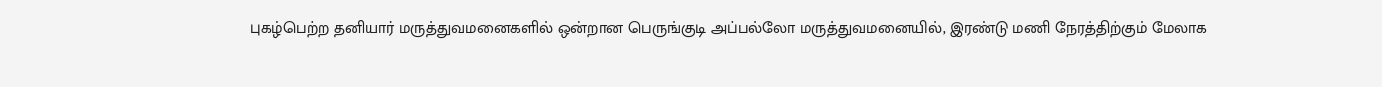புகழ்பெற்ற தனியார் மருத்துவமனைகளில் ஒன்றான பெருங்குடி அப்பல்லோ மருத்துவமனையில், இரண்டு மணி நேரத்திற்கும் மேலாக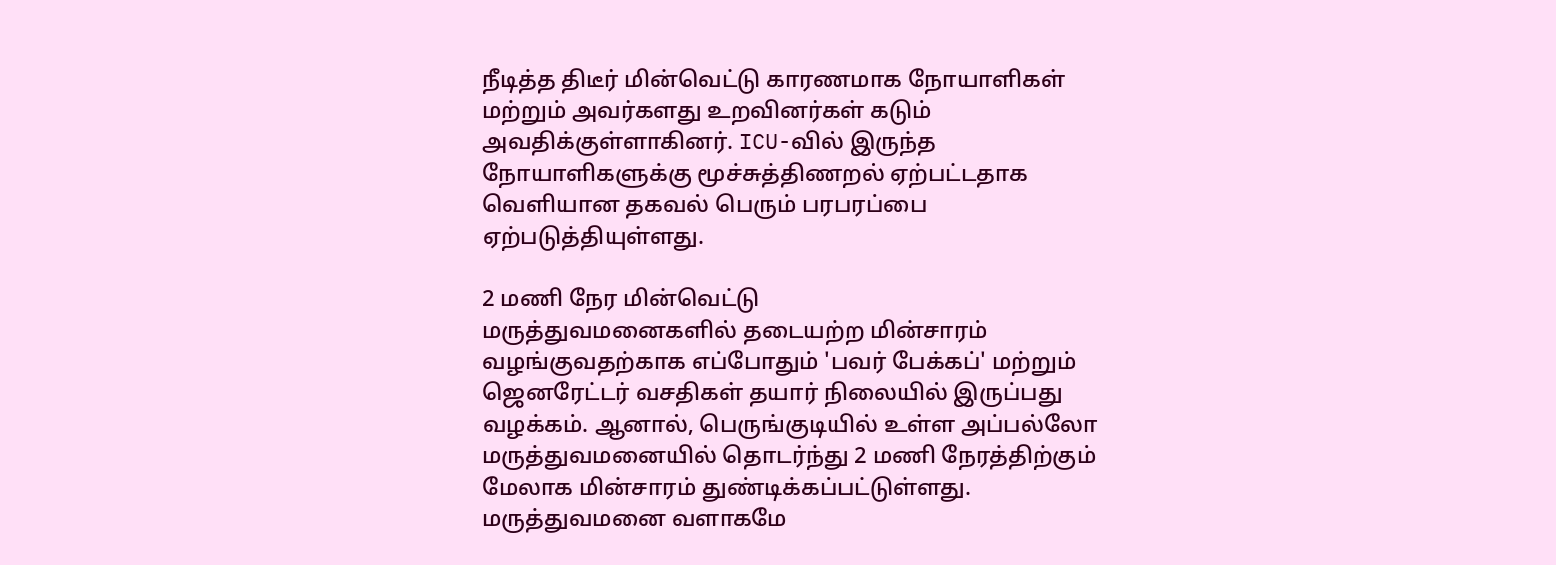நீடித்த திடீர் மின்வெட்டு காரணமாக நோயாளிகள் மற்றும் அவர்களது உறவினர்கள் கடும் அவதிக்குள்ளாகினர். ICU-வில் இருந்த நோயாளிகளுக்கு மூச்சுத்திணறல் ஏற்பட்டதாக வெளியான தகவல் பெரும் பரபரப்பை ஏற்படுத்தியுள்ளது.

2 மணி நேர மின்வெட்டு
மருத்துவமனைகளில் தடையற்ற மின்சாரம் வழங்குவதற்காக எப்போதும் 'பவர் பேக்கப்' மற்றும் ஜெனரேட்டர் வசதிகள் தயார் நிலையில் இருப்பது வழக்கம். ஆனால், பெருங்குடியில் உள்ள அப்பல்லோ மருத்துவமனையில் தொடர்ந்து 2 மணி நேரத்திற்கும் மேலாக மின்சாரம் துண்டிக்கப்பட்டுள்ளது. மருத்துவமனை வளாகமே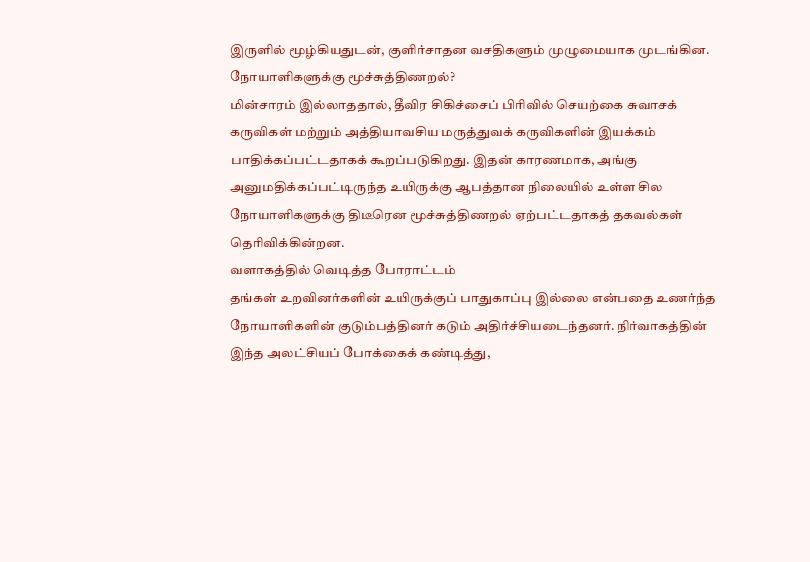இருளில் மூழ்கியதுடன், குளிர்சாதன வசதிகளும் முழுமையாக முடங்கின.
நோயாளிகளுக்கு மூச்சுத்திணறல்?
மின்சாரம் இல்லாததால், தீவிர சிகிச்சைப் பிரிவில் செயற்கை சுவாசக் கருவிகள் மற்றும் அத்தியாவசிய மருத்துவக் கருவிகளின் இயக்கம் பாதிக்கப்பட்டதாகக் கூறப்படுகிறது. இதன் காரணமாக, அங்கு அனுமதிக்கப்பட்டிருந்த உயிருக்கு ஆபத்தான நிலையில் உள்ள சில நோயாளிகளுக்கு திடீரென மூச்சுத்திணறல் ஏற்பட்டதாகத் தகவல்கள் தெரிவிக்கின்றன.
வளாகத்தில் வெடித்த போராட்டம்
தங்கள் உறவினர்களின் உயிருக்குப் பாதுகாப்பு இல்லை என்பதை உணர்ந்த நோயாளிகளின் குடும்பத்தினர் கடும் அதிர்ச்சியடைந்தனர். நிர்வாகத்தின் இந்த அலட்சியப் போக்கைக் கண்டித்து,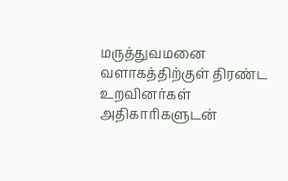மருத்துவமனை வளாகத்திற்குள் திரண்ட உறவினர்கள் அதிகாரிகளுடன்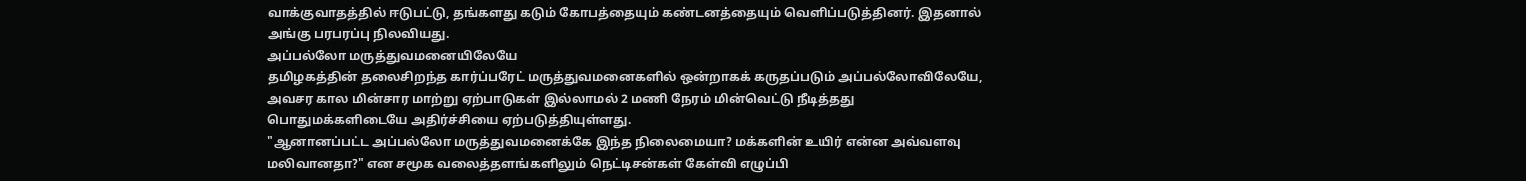வாக்குவாதத்தில் ஈடுபட்டு, தங்களது கடும் கோபத்தையும் கண்டனத்தையும் வெளிப்படுத்தினர். இதனால் அங்கு பரபரப்பு நிலவியது.
அப்பல்லோ மருத்துவமனையிலேயே
தமிழகத்தின் தலைசிறந்த கார்ப்பரேட் மருத்துவமனைகளில் ஒன்றாகக் கருதப்படும் அப்பல்லோவிலேயே, அவசர கால மின்சார மாற்று ஏற்பாடுகள் இல்லாமல் 2 மணி நேரம் மின்வெட்டு நீடித்தது பொதுமக்களிடையே அதிர்ச்சியை ஏற்படுத்தியுள்ளது.
"ஆனானப்பட்ட அப்பல்லோ மருத்துவமனைக்கே இந்த நிலைமையா? மக்களின் உயிர் என்ன அவ்வளவு மலிவானதா?" என சமூக வலைத்தளங்களிலும் நெட்டிசன்கள் கேள்வி எழுப்பி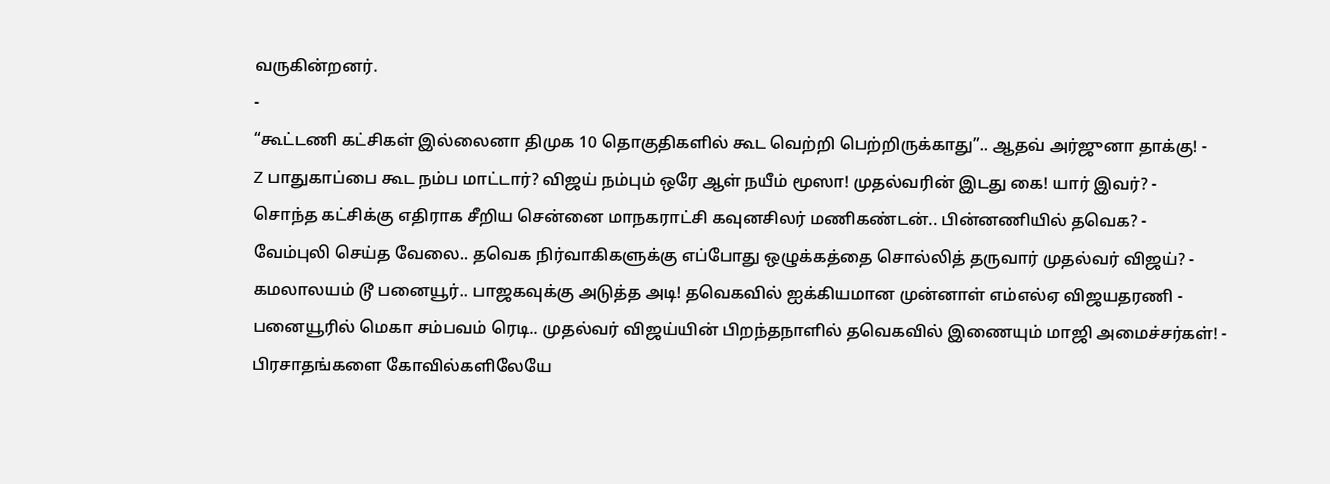வருகின்றனர்.
-
“கூட்டணி கட்சிகள் இல்லைனா திமுக 10 தொகுதிகளில் கூட வெற்றி பெற்றிருக்காது”.. ஆதவ் அர்ஜுனா தாக்கு! -
Z பாதுகாப்பை கூட நம்ப மாட்டார்? விஜய் நம்பும் ஒரே ஆள் நயீம் மூஸா! முதல்வரின் இடது கை! யார் இவர்? -
சொந்த கட்சிக்கு எதிராக சீறிய சென்னை மாநகராட்சி கவுனசிலர் மணிகண்டன்.. பின்னணியில் தவெக? -
வேம்புலி செய்த வேலை.. தவெக நிர்வாகிகளுக்கு எப்போது ஒழுக்கத்தை சொல்லித் தருவார் முதல்வர் விஜய்? -
கமலாலயம் டூ பனையூர்.. பாஜகவுக்கு அடுத்த அடி! தவெகவில் ஐக்கியமான முன்னாள் எம்எல்ஏ விஜயதரணி -
பனையூரில் மெகா சம்பவம் ரெடி.. முதல்வர் விஜய்யின் பிறந்தநாளில் தவெகவில் இணையும் மாஜி அமைச்சர்கள்! -
பிரசாதங்களை கோவில்களிலேயே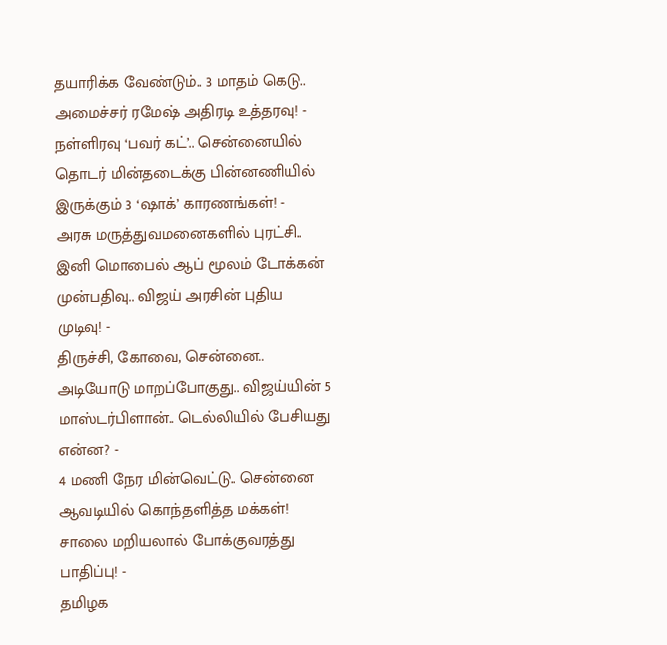தயாரிக்க வேண்டும்.. 3 மாதம் கெடு.. அமைச்சர் ரமேஷ் அதிரடி உத்தரவு! -
நள்ளிரவு ‘பவர் கட்’.. சென்னையில் தொடர் மின்தடைக்கு பின்னணியில் இருக்கும் 3 ‘ஷாக்’ காரணங்கள்! -
அரசு மருத்துவமனைகளில் புரட்சி.. இனி மொபைல் ஆப் மூலம் டோக்கன் முன்பதிவு.. விஜய் அரசின் புதிய முடிவு! -
திருச்சி, கோவை, சென்னை.. அடியோடு மாறப்போகுது.. விஜய்யின் 5 மாஸ்டர்பிளான்.. டெல்லியில் பேசியது என்ன? -
4 மணி நேர மின்வெட்டு.. சென்னை ஆவடியில் கொந்தளித்த மக்கள்! சாலை மறியலால் போக்குவரத்து பாதிப்பு! -
தமிழக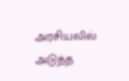அரசியலில் அடுத்த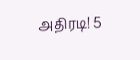அதிரடி! 5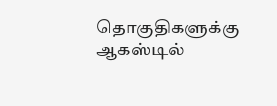தொகுதிகளுக்கு ஆகஸ்டில்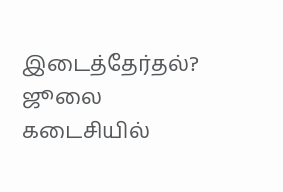இடைத்தேர்தல்? ஜூலை கடைசியில்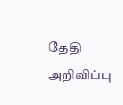தேதி அறிவிப்பு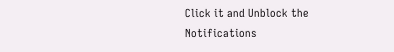Click it and Unblock the Notifications